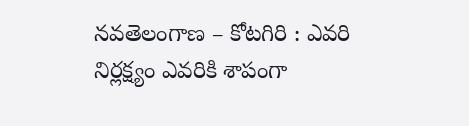నవతెలంగాణ – కోటగిరి : ఎవరి నిర్లక్ష్యం ఎవరికి శాపంగా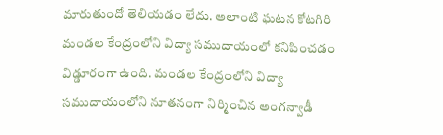మారుతుందో తెలియడం లేదు. అలాంటి ఘటన కోటగిరి మండల కేంద్రంలోని విద్యా సముదాయంలో కనిపించడం విడ్డూరంగా ఉంది. మండల కేంద్రంలోని విద్యా సముదాయంలోని నూతనంగా నిర్మించిన అంగన్వాడీ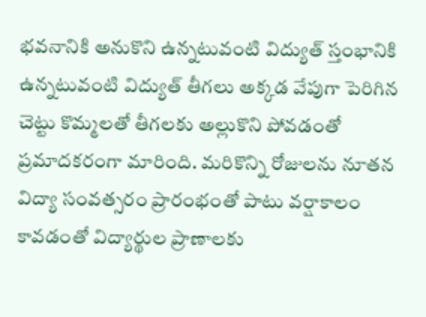భవనానికి అనుకొని ఉన్నటువంటి విద్యుత్ స్తంభానికి ఉన్నటువంటి విద్యుత్ తీగలు అక్కడ వేపుగా పెరిగిన చెట్టు కొమ్మలతో తీగలకు అల్లుకొని పోవడంతో ప్రమాదకరంగా మారింది. మరికొన్ని రోజులను నూతన విద్యా సంవత్సరం ప్రారంభంతో పాటు వర్షాకాలం కావడంతో విద్యార్థుల ప్రాణాలకు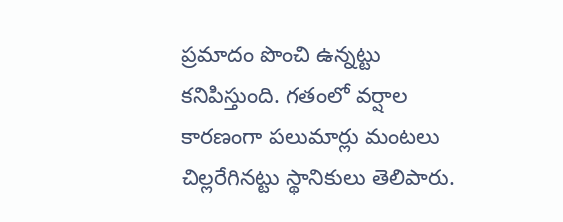ప్రమాదం పొంచి ఉన్నట్టు కనిపిస్తుంది. గతంలో వర్షాల కారణంగా పలుమార్లు మంటలు చిల్లరేగినట్టు స్థానికులు తెలిపారు.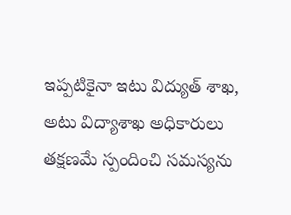ఇప్పటికైనా ఇటు విద్యుత్ శాఖ, అటు విద్యాశాఖ అధికారులు తక్షణమే స్పందించి సమస్యను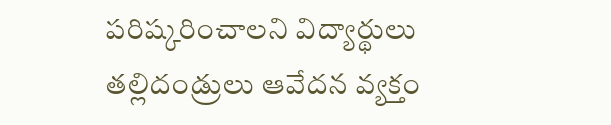పరిష్కరించాలని విద్యార్థులు తల్లిదండ్రులు ఆవేదన వ్యక్తం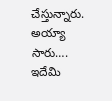చేస్తున్నారు.
అయ్యా సారు…. ఇదేమి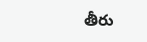తీరు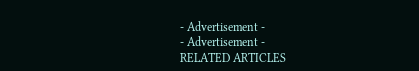- Advertisement -
- Advertisement -
RELATED ARTICLES